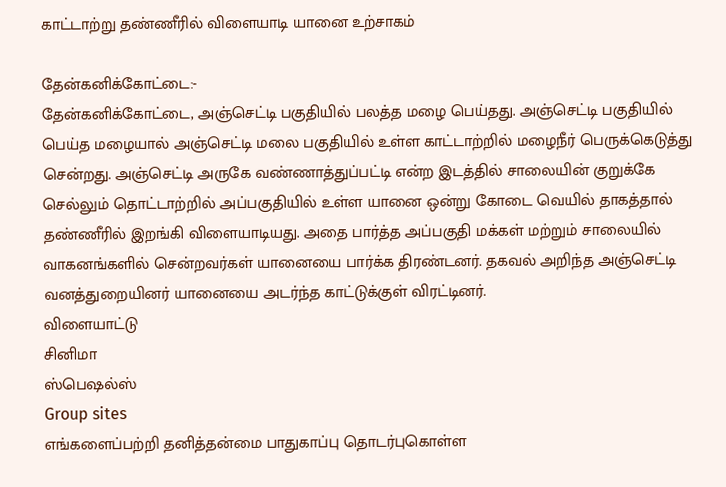காட்டாற்று தண்ணீரில் விளையாடி யானை உற்சாகம்

தேன்கனிக்கோட்டை:-
தேன்கனிக்கோட்டை, அஞ்செட்டி பகுதியில் பலத்த மழை பெய்தது. அஞ்செட்டி பகுதியில் பெய்த மழையால் அஞ்செட்டி மலை பகுதியில் உள்ள காட்டாற்றில் மழைநீர் பெருக்கெடுத்து சென்றது. அஞ்செட்டி அருகே வண்ணாத்துப்பட்டி என்ற இடத்தில் சாலையின் குறுக்கே செல்லும் தொட்டாற்றில் அப்பகுதியில் உள்ள யானை ஒன்று கோடை வெயில் தாகத்தால் தண்ணீரில் இறங்கி விளையாடியது. அதை பார்த்த அப்பகுதி மக்கள் மற்றும் சாலையில் வாகனங்களில் சென்றவர்கள் யானையை பார்க்க திரண்டனர். தகவல் அறிந்த அஞ்செட்டி வனத்துறையினர் யானையை அடர்ந்த காட்டுக்குள் விரட்டினர்.
விளையாட்டு
சினிமா
ஸ்பெஷல்ஸ்
Group sites
எங்களைப்பற்றி தனித்தன்மை பாதுகாப்பு தொடர்புகொள்ள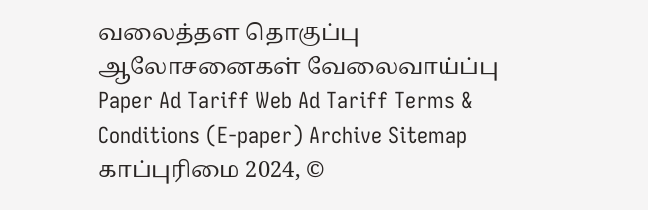வலைத்தள தொகுப்பு ஆலோசனைகள் வேலைவாய்ப்பு
Paper Ad Tariff Web Ad Tariff Terms & Conditions (E-paper) Archive Sitemap
காப்புரிமை 2024, ©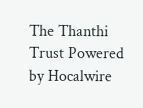The Thanthi Trust Powered by Hocalwire